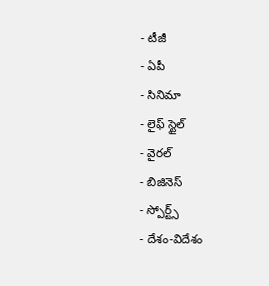- టీజీ
- ఏపీ
- సినిమా
- లైఫ్ స్టైల్
- వైరల్
- బిజినెస్
- స్పోర్ట్స్
- దేశం-విదేశం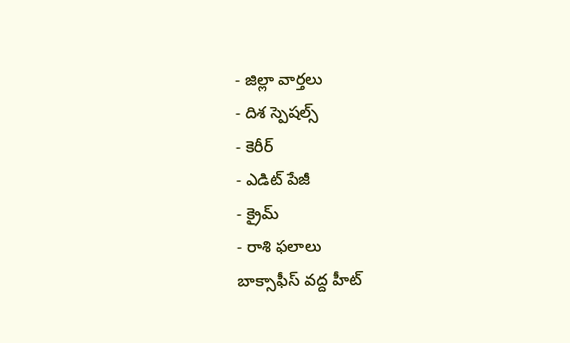- జిల్లా వార్తలు
- దిశ స్పెషల్స్
- కెరీర్
- ఎడిట్ పేజీ
- క్రైమ్
- రాశి ఫలాలు
బాక్సాఫీస్ వద్ద హీట్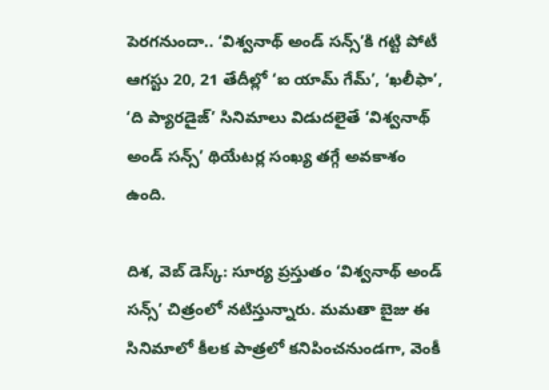పెరగనుందా.. ‘విశ్వనాథ్ అండ్ సన్స్’కి గట్టి పోటీ
ఆగస్టు 20, 21 తేదీల్లో ‘ఐ యామ్ గేమ్’, ‘ఖలీఫా’, ‘ది ప్యారడైజ్’ సినిమాలు విడుదలైతే ‘విశ్వనాథ్ అండ్ సన్స్’ థియేటర్ల సంఖ్య తగ్గే అవకాశం ఉంది.

దిశ, వెబ్ డెస్క్: సూర్య ప్రస్తుతం ‘విశ్వనాథ్ అండ్ సన్స్’ చిత్రంలో నటిస్తున్నారు. మమతా బైజు ఈ సినిమాలో కీలక పాత్రలో కనిపించనుండగా, వెంకీ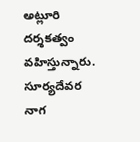అట్లూరి దర్శకత్వం వహిస్తున్నారు. సూర్యదేవర నాగ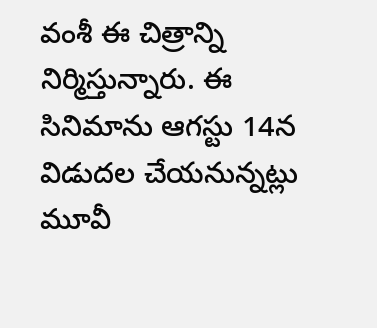వంశీ ఈ చిత్రాన్ని నిర్మిస్తున్నారు. ఈ సినిమాను ఆగస్టు 14న విడుదల చేయనున్నట్లు మూవీ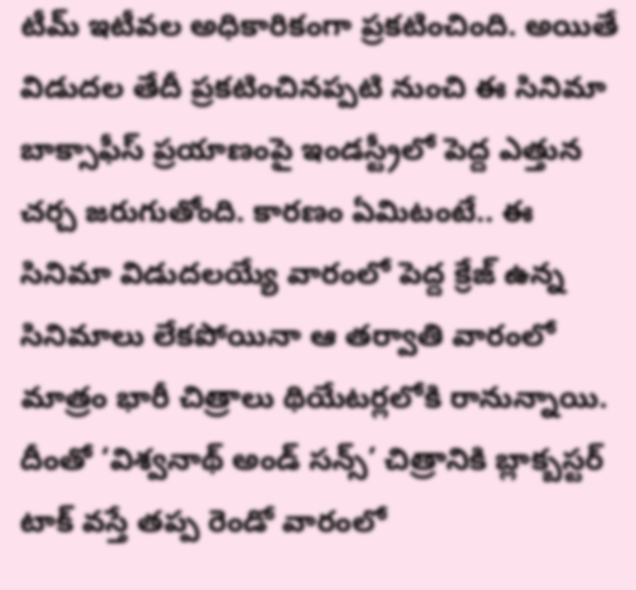టీమ్ ఇటీవల అధికారికంగా ప్రకటించింది. అయితే విడుదల తేదీ ప్రకటించినప్పటి నుంచి ఈ సినిమా బాక్సాఫీస్ ప్రయాణంపై ఇండస్ట్రీలో పెద్ద ఎత్తున చర్చ జరుగుతోంది. కారణం ఏమిటంటే.. ఈ సినిమా విడుదలయ్యే వారంలో పెద్ద క్రేజ్ ఉన్న సినిమాలు లేకపోయినా ఆ తర్వాతి వారంలో మాత్రం భారీ చిత్రాలు థియేటర్లలోకి రానున్నాయి.
దీంతో ‘విశ్వనాథ్ అండ్ సన్స్’ చిత్రానికి బ్లాక్బస్టర్ టాక్ వస్తే తప్ప రెండో వారంలో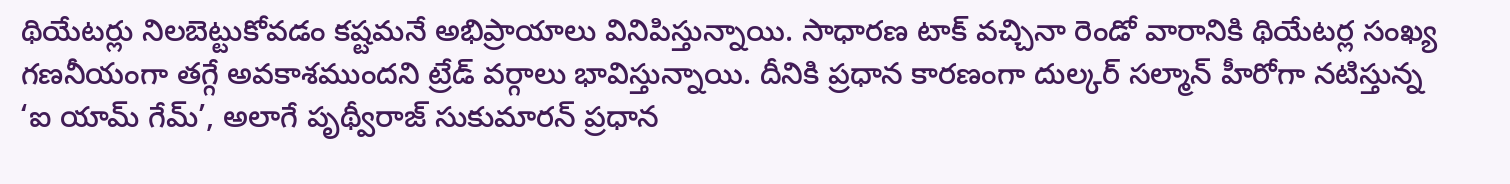థియేటర్లు నిలబెట్టుకోవడం కష్టమనే అభిప్రాయాలు వినిపిస్తున్నాయి. సాధారణ టాక్ వచ్చినా రెండో వారానికి థియేటర్ల సంఖ్య గణనీయంగా తగ్గే అవకాశముందని ట్రేడ్ వర్గాలు భావిస్తున్నాయి. దీనికి ప్రధాన కారణంగా దుల్కర్ సల్మాన్ హీరోగా నటిస్తున్న ‘ఐ యామ్ గేమ్’, అలాగే పృథ్వీరాజ్ సుకుమారన్ ప్రధాన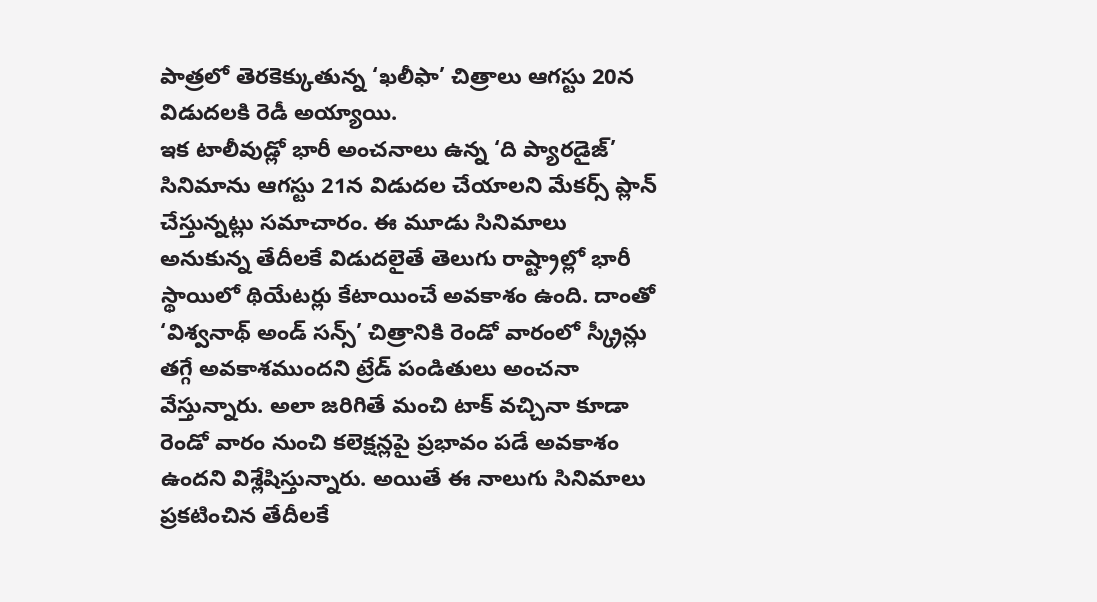పాత్రలో తెరకెక్కుతున్న ‘ఖలీఫా’ చిత్రాలు ఆగస్టు 20న విడుదలకి రెడీ అయ్యాయి.
ఇక టాలీవుడ్లో భారీ అంచనాలు ఉన్న ‘ది ప్యారడైజ్’ సినిమాను ఆగస్టు 21న విడుదల చేయాలని మేకర్స్ ప్లాన్ చేస్తున్నట్లు సమాచారం. ఈ మూడు సినిమాలు అనుకున్న తేదీలకే విడుదలైతే తెలుగు రాష్ట్రాల్లో భారీ స్థాయిలో థియేటర్లు కేటాయించే అవకాశం ఉంది. దాంతో ‘విశ్వనాథ్ అండ్ సన్స్’ చిత్రానికి రెండో వారంలో స్క్రీన్లు తగ్గే అవకాశముందని ట్రేడ్ పండితులు అంచనా వేస్తున్నారు. అలా జరిగితే మంచి టాక్ వచ్చినా కూడా రెండో వారం నుంచి కలెక్షన్లపై ప్రభావం పడే అవకాశం ఉందని విశ్లేషిస్తున్నారు. అయితే ఈ నాలుగు సినిమాలు ప్రకటించిన తేదీలకే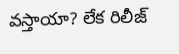వస్తాయా? లేక రిలీజ్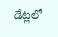డేట్లలో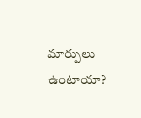మార్పులు ఉంటాయా?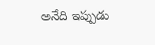అనేది ఇప్పుడు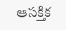ఆసక్తిక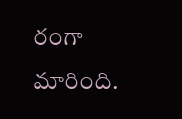రంగా మారింది.